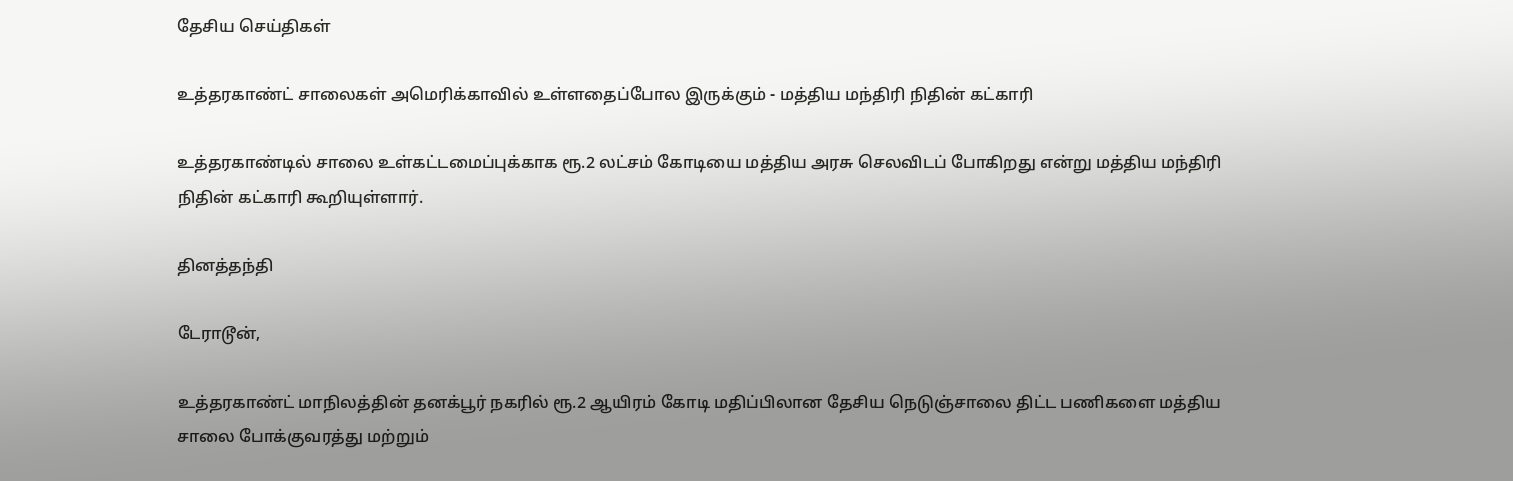தேசிய செய்திகள்

உத்தரகாண்ட் சாலைகள் அமெரிக்காவில் உள்ளதைப்போல இருக்கும் - மத்திய மந்திரி நிதின் கட்காரி

உத்தரகாண்டில் சாலை உள்கட்டமைப்புக்காக ரூ.2 லட்சம் கோடியை மத்திய அரசு செலவிடப் போகிறது என்று மத்திய மந்திரி நிதின் கட்காரி கூறியுள்ளார்.

தினத்தந்தி

டேராடூன்,

உத்தரகாண்ட் மாநிலத்தின் தனக்பூர் நகரில் ரூ.2 ஆயிரம் கோடி மதிப்பிலான தேசிய நெடுஞ்சாலை திட்ட பணிகளை மத்திய சாலை போக்குவரத்து மற்றும்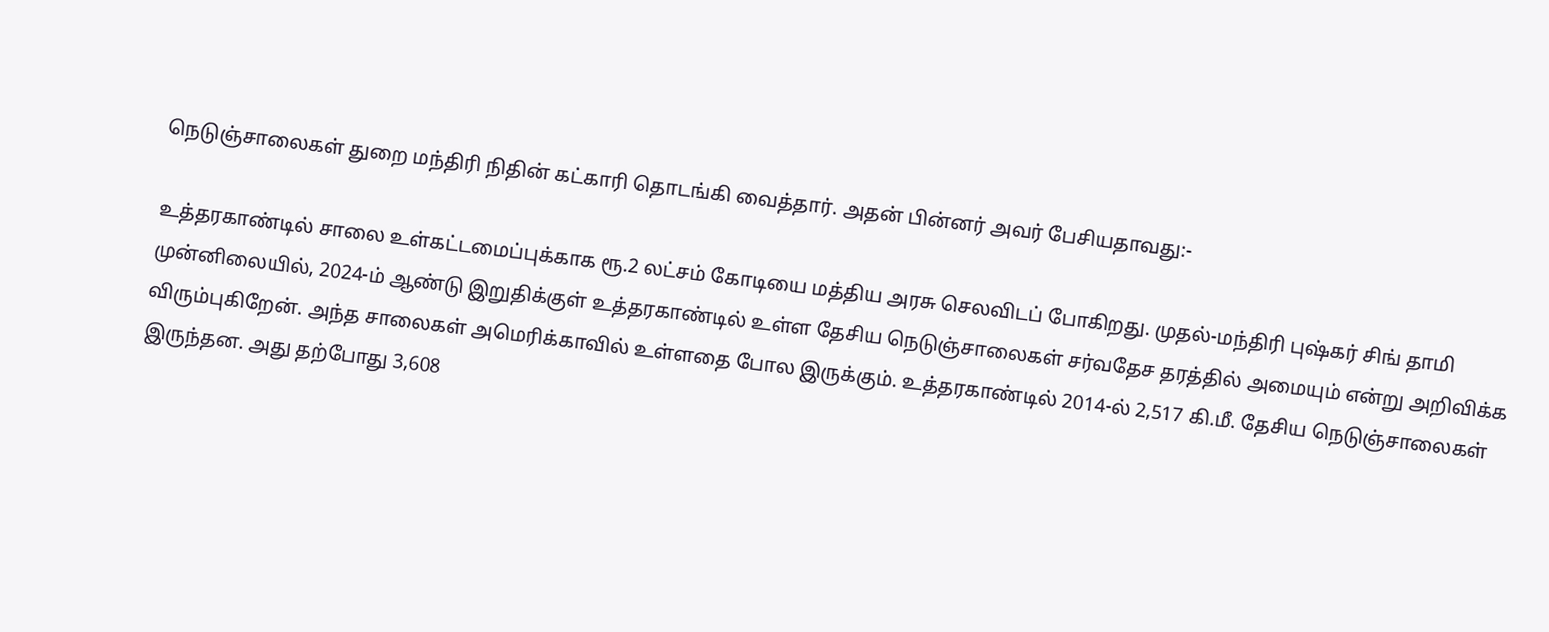நெடுஞ்சாலைகள் துறை மந்திரி நிதின் கட்காரி தொடங்கி வைத்தார். அதன் பின்னர் அவர் பேசியதாவது:-

உத்தரகாண்டில் சாலை உள்கட்டமைப்புக்காக ரூ.2 லட்சம் கோடியை மத்திய அரசு செலவிடப் போகிறது. முதல்-மந்திரி புஷ்கர் சிங் தாமி முன்னிலையில், 2024-ம் ஆண்டு இறுதிக்குள் உத்தரகாண்டில் உள்ள தேசிய நெடுஞ்சாலைகள் சர்வதேச தரத்தில் அமையும் என்று அறிவிக்க விரும்புகிறேன். அந்த சாலைகள் அமெரிக்காவில் உள்ளதை போல இருக்கும். உத்தரகாண்டில் 2014-ல் 2,517 கி.மீ. தேசிய நெடுஞ்சாலைகள் இருந்தன. அது தற்போது 3,608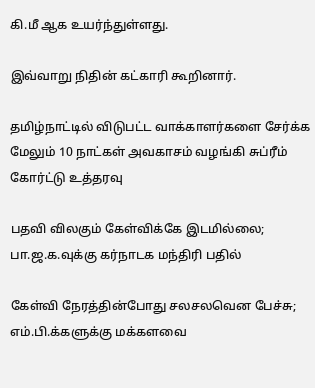கி.மீ ஆக உயர்ந்துள்ளது.

இவ்வாறு நிதின் கட்காரி கூறினார்.

தமிழ்நாட்டில் விடுபட்ட வாக்காளர்களை சேர்க்க மேலும் 10 நாட்கள் அவகாசம் வழங்கி சுப்ரீம் கோர்ட்டு உத்தரவு

பதவி விலகும் கேள்விக்கே இடமில்லை; பா.ஜ.க.வுக்கு கர்நாடக மந்திரி பதில்

கேள்வி நேரத்தின்போது சலசலவென பேச்சு; எம்.பி.க்களுக்கு மக்களவை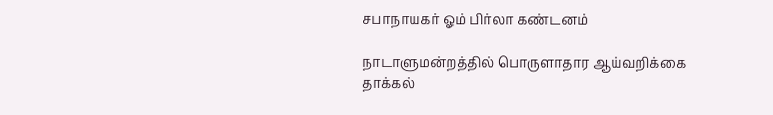சபாநாயகர் ஓம் பிர்லா கண்டனம்

நாடாளுமன்றத்தில் பொருளாதார ஆய்வறிக்கை தாக்கல்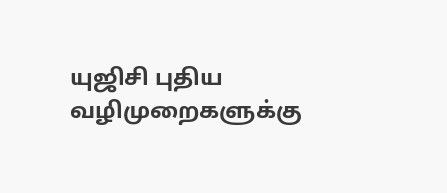யுஜிசி புதிய வழிமுறைகளுக்கு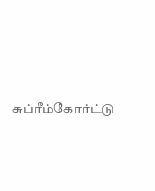சுப்ரீம்கோர்ட்டு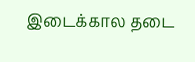இடைக்கால தடை